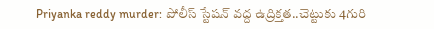Priyanka reddy murder: పోలీస్ స్టేషన్ వద్ద ఉద్రిక్తత..చెట్టుకు 4గురి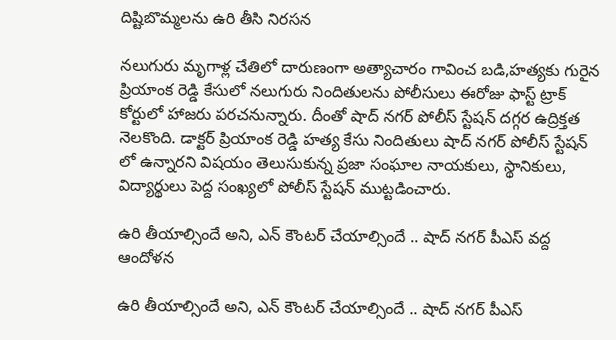దిష్టిబొమ్మలను ఉరి తీసి నిరసన

నలుగురు మృగాళ్ల చేతిలో దారుణంగా అత్యాచారం గావించ బడి,హత్యకు గురైన ప్రియాంక రెడ్డి కేసులో నలుగురు నిందితులను పోలీసులు ఈరోజు ఫాస్ట్ ట్రాక్ కోర్టులో హాజరు పరచనున్నారు. దీంతో షాద్ నగర్ పోలీస్ స్టేషన్ దగ్గర ఉద్రిక్తత నెలకొంది. డాక్టర్ ప్రియాంక రెడ్డి హత్య కేసు నిందితులు షాద్ నగర్ పోలీస్ స్టేషన్ లో ఉన్నారని విషయం తెలుసుకున్న ప్రజా సంఘాల నాయకులు, స్థానికులు, విద్యార్థులు పెద్ద సంఖ్యలో పోలీస్ స్టేషన్ ముట్టడించారు.

ఉరి తీయాల్సిందే అని, ఎన్ కౌంటర్ చేయాల్సిందే .. షాద్ నగర్ పీఎస్ వద్ద ఆందోళన

ఉరి తీయాల్సిందే అని, ఎన్ కౌంటర్ చేయాల్సిందే .. షాద్ నగర్ పీఎస్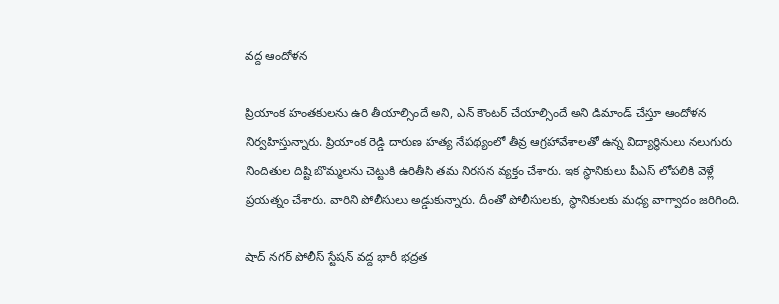వద్ద ఆందోళన

ప్రియాంక హంతకులను ఉరి తీయాల్సిందే అని, ఎన్ కౌంటర్ చేయాల్సిందే అని డిమాండ్ చేస్తూ ఆందోళన నిర్వహిస్తున్నారు. ప్రియాంక రెడ్డి దారుణ హత్య నేపథ్యంలో తీవ్ర ఆగ్రహావేశాలతో ఉన్న విద్యార్థినులు నలుగురు నిందితుల దిష్టి బొమ్మలను చెట్టుకి ఉరితీసి తమ నిరసన వ్యక్తం చేశారు. ఇక స్థానికులు పీఎస్ లోపలికి వెళ్లే ప్రయత్నం చేశారు. వారిని పోలీసులు అడ్డుకున్నారు. దీంతో పోలీసులకు, స్థానికులకు మధ్య వాగ్వాదం జరిగింది.

షాద్ నగర్ పోలీస్ స్టేషన్ వద్ద భారీ భద్రత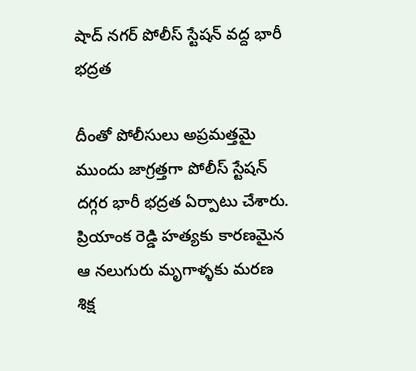షాద్ నగర్ పోలీస్ స్టేషన్ వద్ద భారీ భద్రత

దీంతో పోలీసులు అప్రమత్తమై ముందు జాగ్రత్తగా పోలీస్ స్టేషన్ దగ్గర భారీ భద్రత ఏర్పాటు చేశారు. ప్రియాంక రెడ్డి హత్యకు కారణమైన ఆ నలుగురు మృగాళ్ళకు మరణ శిక్ష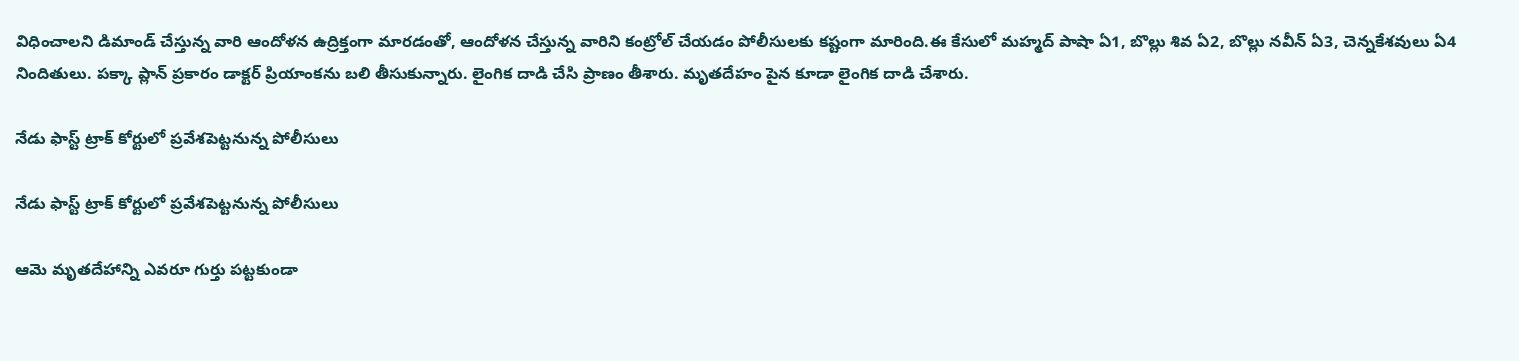విధించాలని డిమాండ్ చేస్తున్న వారి ఆందోళన ఉద్రిక్తంగా మారడంతో, ఆందోళన చేస్తున్న వారిని కంట్రోల్ చేయడం పోలీసులకు కష్టంగా మారింది.ఈ కేసులో మహ్మద్ పాషా ఏ1, బొల్లు శివ ఏ2, బొల్లు నవీన్ ఏ3, చెన్నకేశవులు ఏ4 నిందితులు. పక్కా ప్లాన్ ప్రకారం డాక్టర్ ప్రియాంకను బలి తీసుకున్నారు. లైంగిక దాడి చేసి ప్రాణం తీశారు. మృతదేహం పైన కూడా లైంగిక దాడి చేశారు.

నేడు ఫాస్ట్ ట్రాక్ కోర్టులో ప్రవేశపెట్టనున్న పోలీసులు

నేడు ఫాస్ట్ ట్రాక్ కోర్టులో ప్రవేశపెట్టనున్న పోలీసులు

ఆమె మృతదేహాన్ని ఎవరూ గుర్తు పట్టకుండా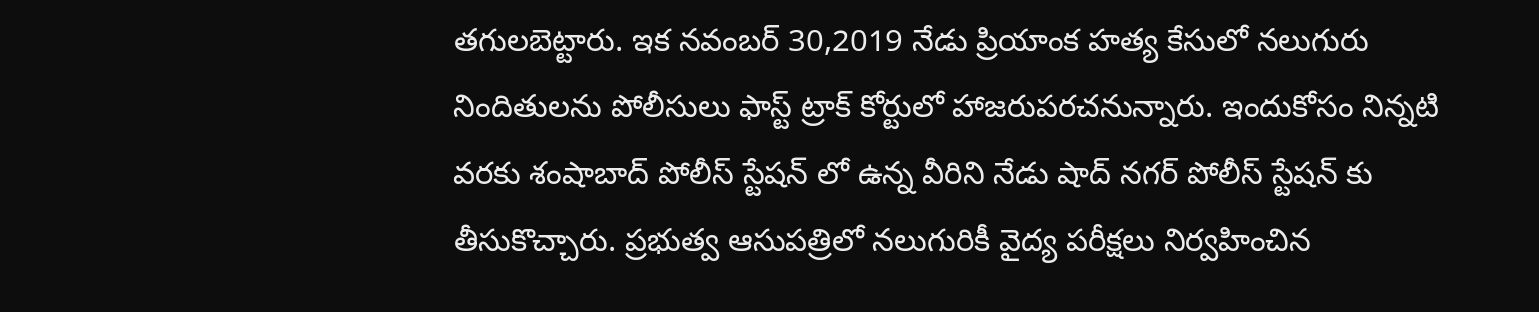తగులబెట్టారు. ఇక నవంబర్ 30,2019 నేడు ప్రియాంక హత్య కేసులో నలుగురు నిందితులను పోలీసులు ఫాస్ట్ ట్రాక్ కోర్టులో హాజరుపరచనున్నారు. ఇందుకోసం నిన్నటి వరకు శంషాబాద్ పోలీస్ స్టేషన్ లో ఉన్న వీరిని నేడు షాద్ నగర్ పోలీస్ స్టేషన్ కు తీసుకొచ్చారు. ప్రభుత్వ ఆసుపత్రిలో నలుగురికీ వైద్య పరీక్షలు నిర్వహించిన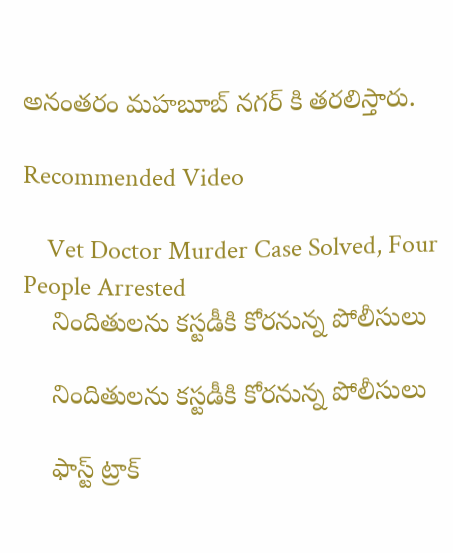అనంతరం మహబూబ్ నగర్ కి తరలిస్తారు.

Recommended Video

    Vet Doctor Murder Case Solved, Four People Arrested
    నిందితులను కస్టడీకి కోరనున్న పోలీసులు

    నిందితులను కస్టడీకి కోరనున్న పోలీసులు

    ఫాస్ట్ ట్రాక్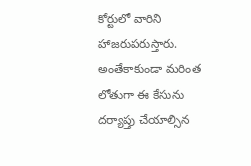కోర్టులో వారిని హాజరుపరుస్తారు. అంతేకాకుండా మరింత లోతుగా ఈ కేసును దర్యాప్తు చేయాల్సిన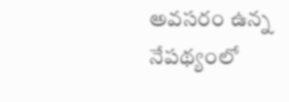అవసరం ఉన్న నేపథ్యంలో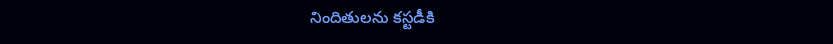నిందితులను కస్టడీకి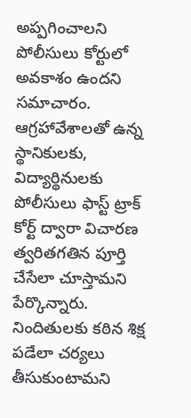అప్పగించాలని పోలీసులు కోర్టులో అవకాశం ఉందని సమాచారం. ఆగ్రహావేశాలతో ఉన్న స్థానికులకు, విద్యార్థినులకు పోలీసులు ఫాస్ట్ ట్రాక్ కోర్ట్ ద్వారా విచారణ త్వరితగతిన పూర్తి చేసేలా చూస్తామని పేర్కొన్నారు. నిందితులకు కఠిన శిక్ష పడేలా చర్యలు తీసుకుంటామని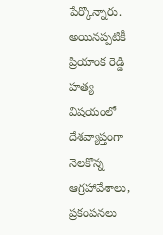పేర్కొన్నారు. అయినప్పటికీ ప్రియాంక రెడ్డి హత్య విషయంలో దేశవ్యాప్తంగా నెలకొన్న ఆగ్రహావేశాలు, ప్రకంపనలు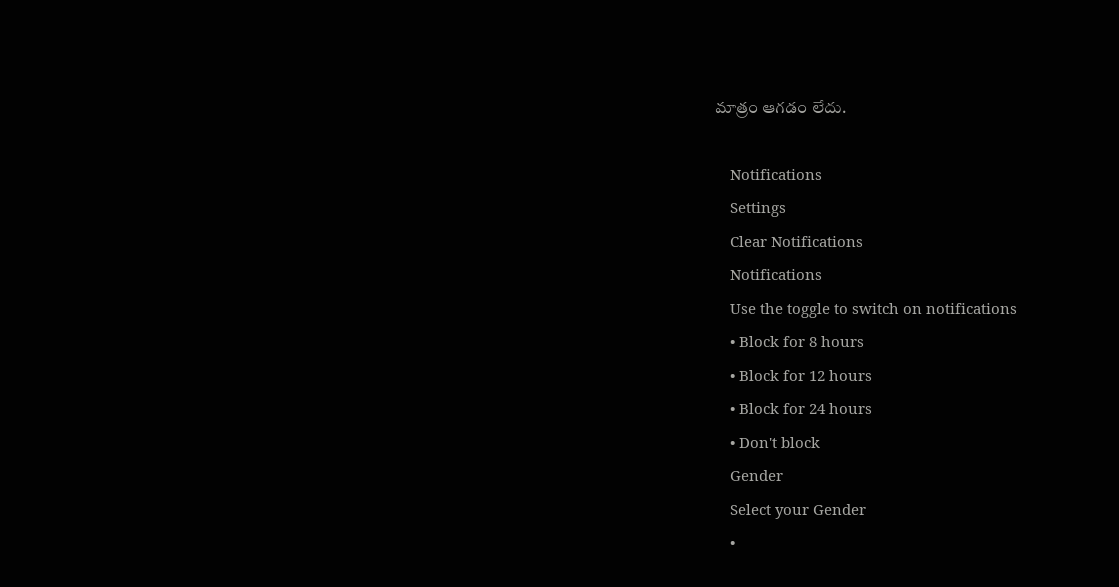మాత్రం ఆగడం లేదు.

    Notifications
    Settings
    Clear Notifications
    Notifications
    Use the toggle to switch on notifications
    • Block for 8 hours
    • Block for 12 hours
    • Block for 24 hours
    • Don't block
    Gender
    Select your Gender
    •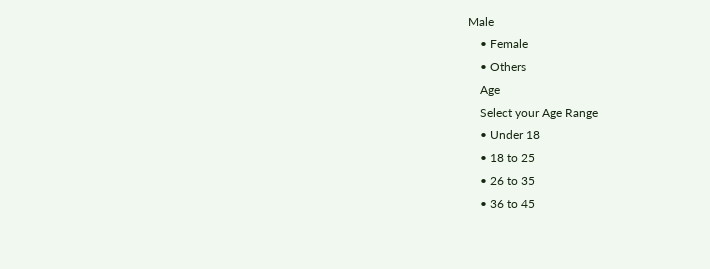Male
    • Female
    • Others
    Age
    Select your Age Range
    • Under 18
    • 18 to 25
    • 26 to 35
    • 36 to 45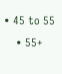• 45 to 55
    • 55+